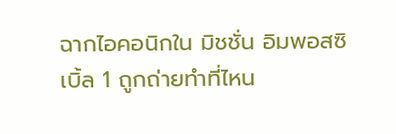ฉากไอคอนิกใน มิชชั่น อิมพอสซิเบิ้ล 1 ถูกถ่ายทำที่ไหน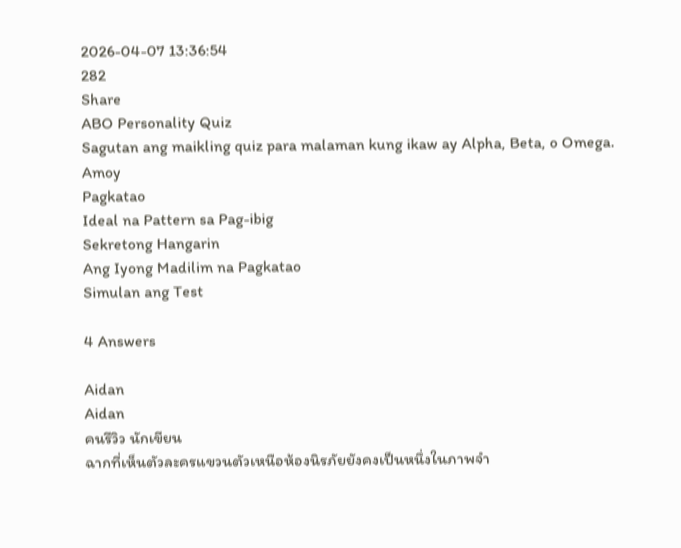2026-04-07 13:36:54
282
Share
ABO Personality Quiz
Sagutan ang maikling quiz para malaman kung ikaw ay Alpha, Beta, o Omega.
Amoy
Pagkatao
Ideal na Pattern sa Pag-ibig
Sekretong Hangarin
Ang Iyong Madilim na Pagkatao
Simulan ang Test

4 Answers

Aidan
Aidan
คนรีวิว นักเขียน
ฉากที่เห็นตัวละครแขวนตัวเหนือห้องนิรภัยยังคงเป็นหนึ่งในภาพจำ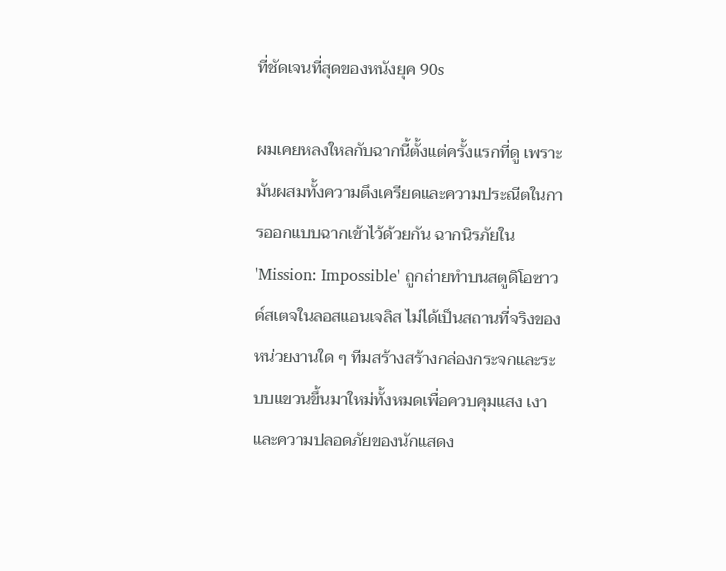ที่ชัดเจนที่สุดของหนังยุค 90s

ผมเคยหลงใหลกับฉากนี้ตั้งแต่ครั้งแรกที่ดู เพราะมันผสมทั้งความตึงเครียดและความประณีตในการออกแบบฉากเข้าไว้ด้วยกัน ฉากนิรภัยใน 'Mission: Impossible' ถูกถ่ายทำบนสตูดิโอซาวด์สเตจในลอสแอนเจลิส ไม่ได้เป็นสถานที่จริงของหน่วยงานใด ๆ ทีมสร้างสร้างกล่องกระจกและระบบแขวนขึ้นมาใหม่ทั้งหมดเพื่อควบคุมแสง เงา และความปลอดภัยของนักแสดง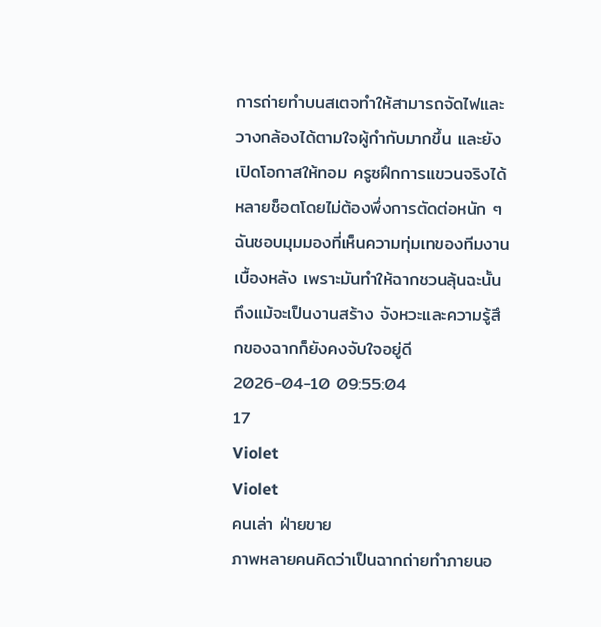การถ่ายทำบนสเตจทำให้สามารถจัดไฟและวางกล้องได้ตามใจผู้กำกับมากขึ้น และยังเปิดโอกาสให้ทอม ครูซฝึกการแขวนจริงได้หลายช็อตโดยไม่ต้องพึ่งการตัดต่อหนัก ๆ ฉันชอบมุมมองที่เห็นความทุ่มเทของทีมงานเบื้องหลัง เพราะมันทำให้ฉากชวนลุ้นฉะนั้นถึงแม้จะเป็นงานสร้าง จังหวะและความรู้สึกของฉากก็ยังคงจับใจอยู่ดี
2026-04-10 09:55:04
17
Violet
Violet
คนเล่า ฝ่ายขาย
ภาพหลายคนคิดว่าเป็นฉากถ่ายทำภายนอ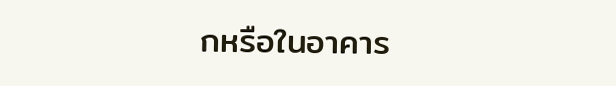กหรือในอาคาร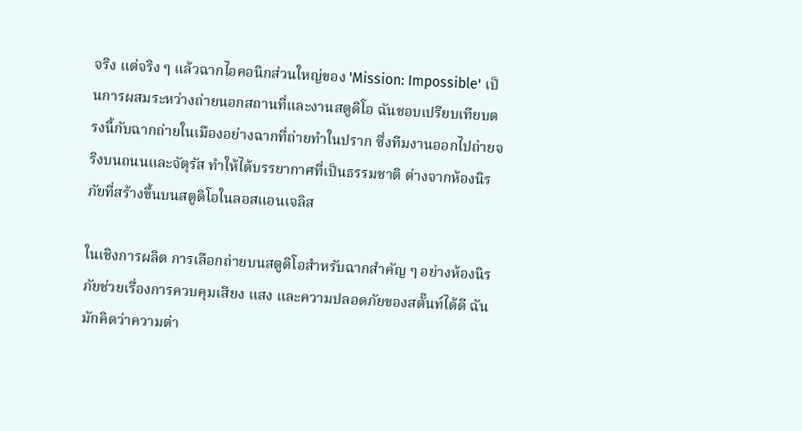จริง แต่จริง ๆ แล้วฉากไอคอนิกส่วนใหญ่ของ 'Mission: Impossible' เป็นการผสมระหว่างถ่ายนอกสถานที่และงานสตูดิโอ ฉันชอบเปรียบเทียบตรงนี้กับฉากถ่ายในเมืองอย่างฉากที่ถ่ายทำในปราก ซึ่งทีมงานออกไปถ่ายจริงบนถนนและจัตุรัส ทำให้ได้บรรยากาศที่เป็นธรรมชาติ ต่างจากห้องนิรภัยที่สร้างขึ้นบนสตูดิโอในลอสแอนเจลิส

ในเชิงการผลิต การเลือกถ่ายบนสตูดิโอสำหรับฉากสำคัญ ๆ อย่างห้องนิรภัยช่วยเรื่องการควบคุมเสียง แสง และความปลอดภัยของสตั๊นท์ได้ดี ฉันมักคิดว่าความต่า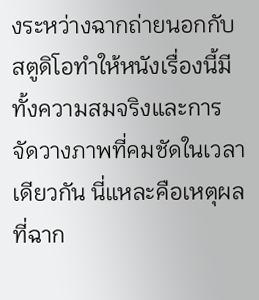งระหว่างฉากถ่ายนอกกับสตูดิโอทำให้หนังเรื่องนี้มีทั้งความสมจริงและการจัดวางภาพที่คมชัดในเวลาเดียวกัน นี่แหละคือเหตุผลที่ฉาก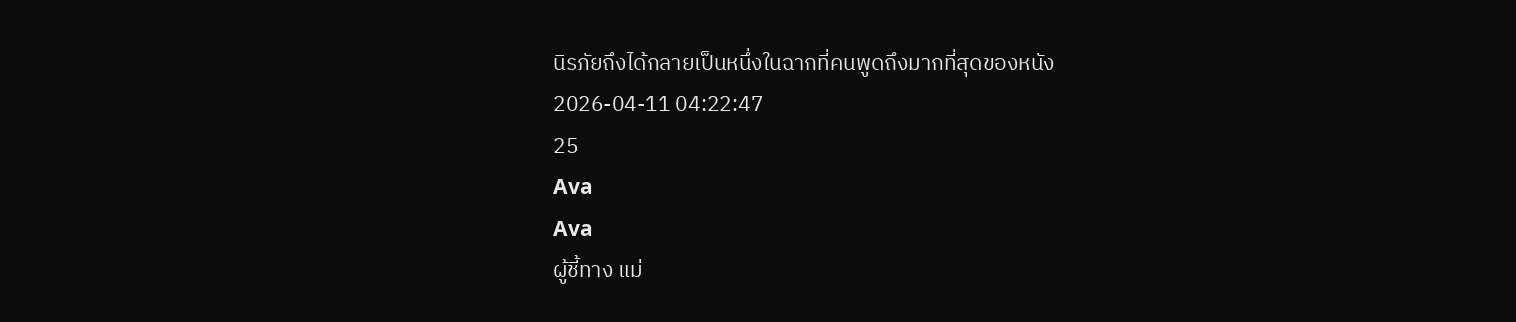นิรภัยถึงได้กลายเป็นหนึ่งในฉากที่คนพูดถึงมากที่สุดของหนัง
2026-04-11 04:22:47
25
Ava
Ava
ผู้ชี้ทาง แม่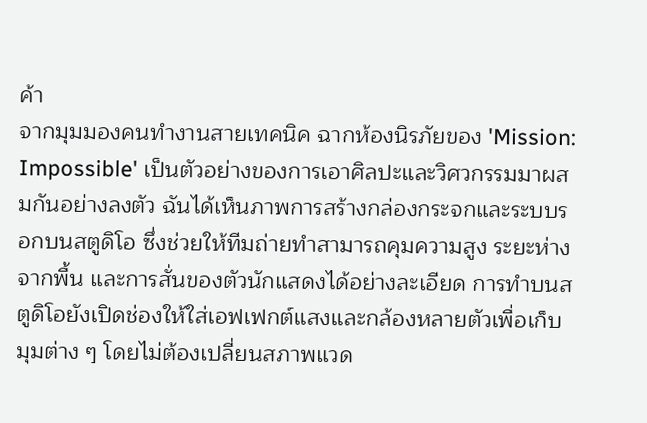ค้า
จากมุมมองคนทำงานสายเทคนิค ฉากห้องนิรภัยของ 'Mission: Impossible' เป็นตัวอย่างของการเอาศิลปะและวิศวกรรมมาผสมกันอย่างลงตัว ฉันได้เห็นภาพการสร้างกล่องกระจกและระบบรอกบนสตูดิโอ ซึ่งช่วยให้ทีมถ่ายทำสามารถคุมความสูง ระยะห่างจากพื้น และการสั่นของตัวนักแสดงได้อย่างละเอียด การทำบนสตูดิโอยังเปิดช่องให้ใส่เอฟเฟกต์แสงและกล้องหลายตัวเพื่อเก็บมุมต่าง ๆ โดยไม่ต้องเปลี่ยนสภาพแวด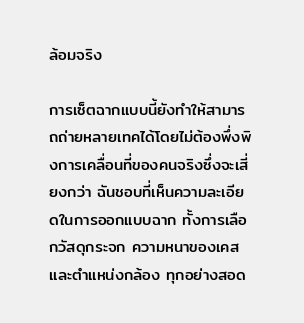ล้อมจริง

การเซ็ตฉากแบบนี้ยังทำให้สามารถถ่ายหลายเทคได้โดยไม่ต้องพึ่งพิงการเคลื่อนที่ของคนจริงซึ่งจะเสี่ยงกว่า ฉันชอบที่เห็นความละเอียดในการออกแบบฉาก ทั้งการเลือกวัสดุกระจก ความหนาของเคส และตำแหน่งกล้อง ทุกอย่างสอด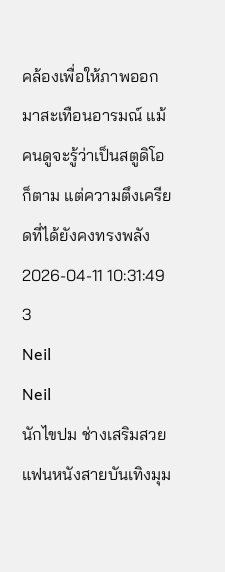คล้องเพื่อให้ภาพออกมาสะเทือนอารมณ์ แม้คนดูจะรู้ว่าเป็นสตูดิโอก็ตาม แต่ความตึงเครียดที่ได้ยังคงทรงพลัง
2026-04-11 10:31:49
3
Neil
Neil
นักไขปม ช่างเสริมสวย
แฟนหนังสายบันเทิงมุม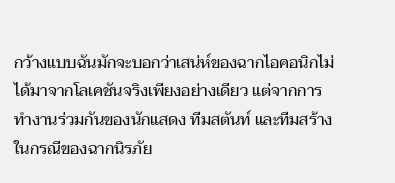กว้างแบบฉันมักจะบอกว่าเสน่ห์ของฉากไอคอนิกไม่ได้มาจากโลเคชันจริงเพียงอย่างเดียว แต่จากการทำงานร่วมกันของนักแสดง ทีมสตันท์ และทีมสร้าง ในกรณีของฉากนิรภัย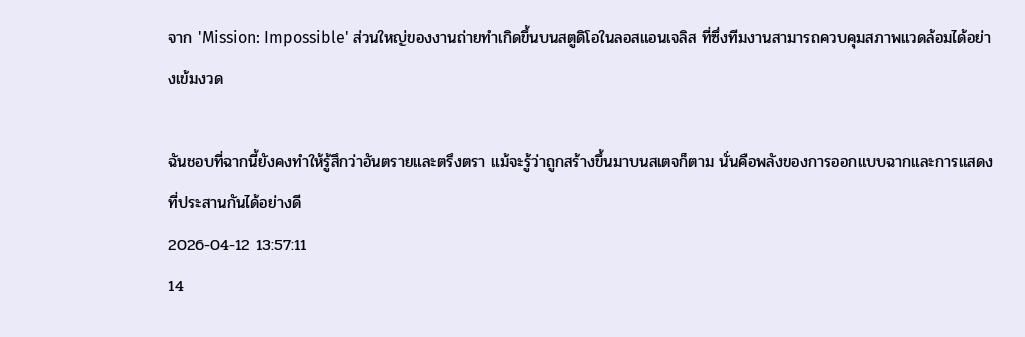จาก 'Mission: Impossible' ส่วนใหญ่ของงานถ่ายทำเกิดขึ้นบนสตูดิโอในลอสแอนเจลิส ที่ซึ่งทีมงานสามารถควบคุมสภาพแวดล้อมได้อย่างเข้มงวด

ฉันชอบที่ฉากนี้ยังคงทำให้รู้สึกว่าอันตรายและตรึงตรา แม้จะรู้ว่าถูกสร้างขึ้นมาบนสเตจก็ตาม นั่นคือพลังของการออกแบบฉากและการแสดงที่ประสานกันได้อย่างดี
2026-04-12 13:57:11
14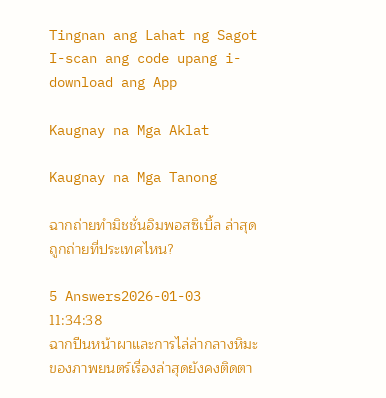Tingnan ang Lahat ng Sagot
I-scan ang code upang i-download ang App

Kaugnay na Mga Aklat

Kaugnay na Mga Tanong

ฉากถ่ายทำมิชชั่นอิมพอสซิเบิ้ล ล่าสุด ถูกถ่ายที่ประเทศไหน?

5 Answers2026-01-03 11:34:38
ฉากปีนหน้าผาและการไล่ล่ากลางหิมะของภาพยนตร์เรื่องล่าสุดยังคงติดตา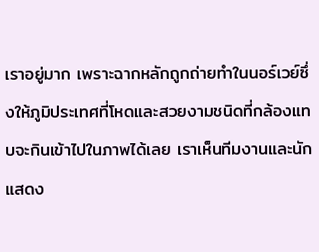เราอยู่มาก เพราะฉากหลักถูกถ่ายทำในนอร์เวย์ซึ่งให้ภูมิประเทศที่โหดและสวยงามชนิดที่กล้องแทบจะกินเข้าไปในภาพได้เลย เราเห็นทีมงานและนักแสดง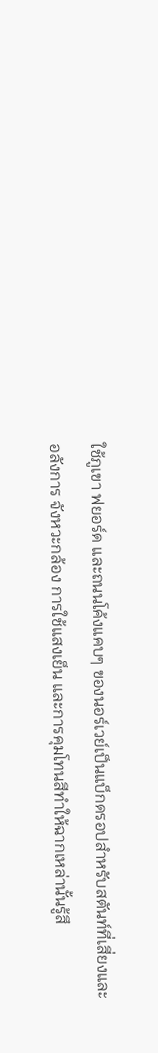ใช้ภูเขา ฟยอร์ด และถนนโค้งแคบๆ ของนอร์เวย์เป็นแบ็กดรอปสำหรับสตันท์ที่เสี่ยงและอลังการ จังหวะกล้อง การใช้แสงเย็น และการคุมโทนสีทำให้ฉากเหล่านั้นรู้สึ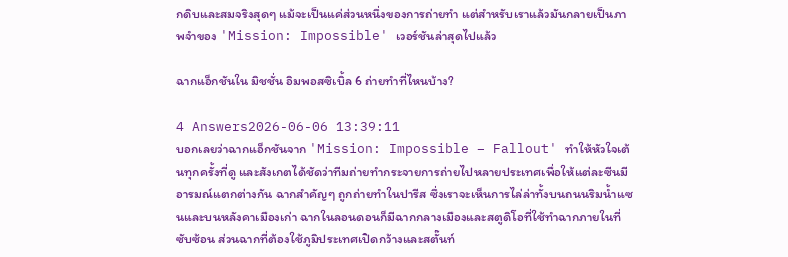กดิบและสมจริงสุดๆ แม้จะเป็นแค่ส่วนหนึ่งของการถ่ายทำ แต่สำหรับเราแล้วมันกลายเป็นภาพจำของ 'Mission: Impossible' เวอร์ชันล่าสุดไปแล้ว

ฉากแอ็กชันใน มิชชั่น อิมพอสซิเบิ้ล 6 ถ่ายทำที่ไหนบ้าง?

4 Answers2026-06-06 13:39:11
บอกเลยว่าฉากแอ็กชันจาก 'Mission: Impossible – Fallout' ทำให้หัวใจเต้นทุกครั้งที่ดู และสังเกตได้ชัดว่าทีมถ่ายทำกระจายการถ่ายไปหลายประเทศเพื่อให้แต่ละซีนมีอารมณ์แตกต่างกัน ฉากสำคัญๆ ถูกถ่ายทำในปารีส ซึ่งเราจะเห็นการไล่ล่าทั้งบนถนนริมน้ำแซนและบนหลังคาเมืองเก่า ฉากในลอนดอนก็มีฉากกลางเมืองและสตูดิโอที่ใช้ทำฉากภายในที่ซับซ้อน ส่วนฉากที่ต้องใช้ภูมิประเทศเปิดกว้างและสตั๊นท์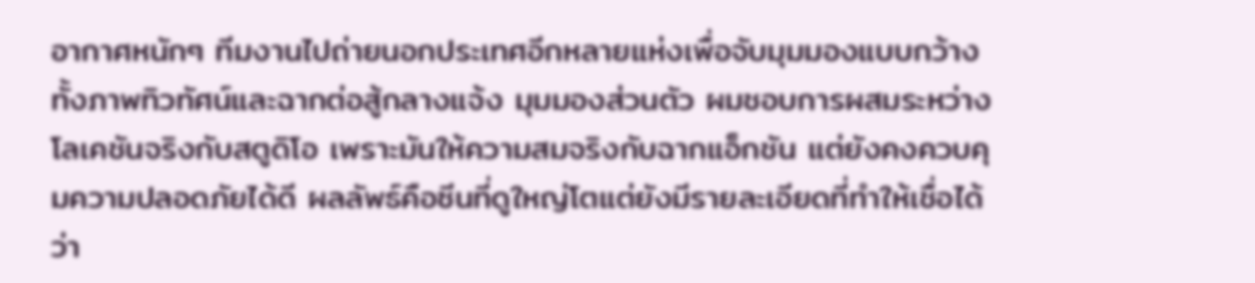อากาศหนักๆ ทีมงานไปถ่ายนอกประเทศอีกหลายแห่งเพื่อจับมุมมองแบบกว้าง ทั้งภาพทิวทัศน์และฉากต่อสู้กลางแจ้ง มุมมองส่วนตัว ผมชอบการผสมระหว่างโลเคชันจริงกับสตูดิโอ เพราะมันให้ความสมจริงกับฉากแอ็กชัน แต่ยังคงควบคุมความปลอดภัยได้ดี ผลลัพธ์คือซีนที่ดูใหญ่โตแต่ยังมีรายละเอียดที่ทำให้เชื่อได้ว่า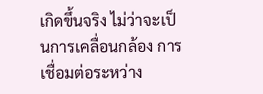เกิดขึ้นจริง ไม่ว่าจะเป็นการเคลื่อนกล้อง การเชื่อมต่อระหว่าง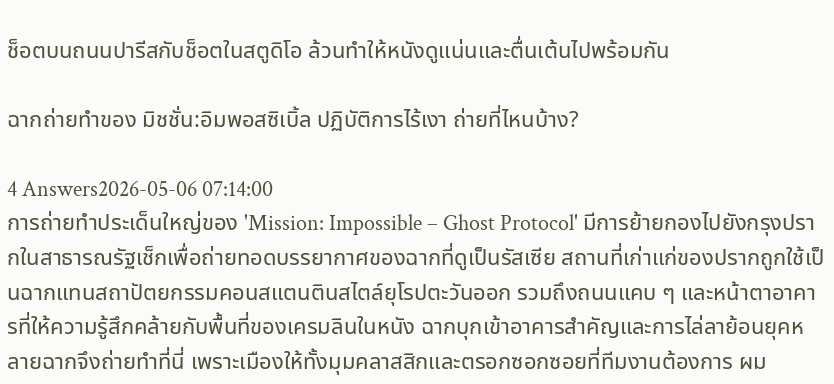ช็อตบนถนนปารีสกับช็อตในสตูดิโอ ล้วนทำให้หนังดูแน่นและตื่นเต้นไปพร้อมกัน

ฉากถ่ายทำของ มิชชั่น:อิมพอสซิเบิ้ล ปฏิบัติการไร้เงา ถ่ายที่ไหนบ้าง?

4 Answers2026-05-06 07:14:00
การถ่ายทำประเด็นใหญ่ของ 'Mission: Impossible – Ghost Protocol' มีการย้ายกองไปยังกรุงปรากในสาธารณรัฐเช็กเพื่อถ่ายทอดบรรยากาศของฉากที่ดูเป็นรัสเซีย สถานที่เก่าแก่ของปรากถูกใช้เป็นฉากแทนสถาปัตยกรรมคอนสแตนตินสไตล์ยุโรปตะวันออก รวมถึงถนนแคบ ๆ และหน้าตาอาคารที่ให้ความรู้สึกคล้ายกับพื้นที่ของเครมลินในหนัง ฉากบุกเข้าอาคารสำคัญและการไล่ลาย้อนยุคหลายฉากจึงถ่ายทำที่นี่ เพราะเมืองให้ทั้งมุมคลาสสิกและตรอกซอกซอยที่ทีมงานต้องการ ผม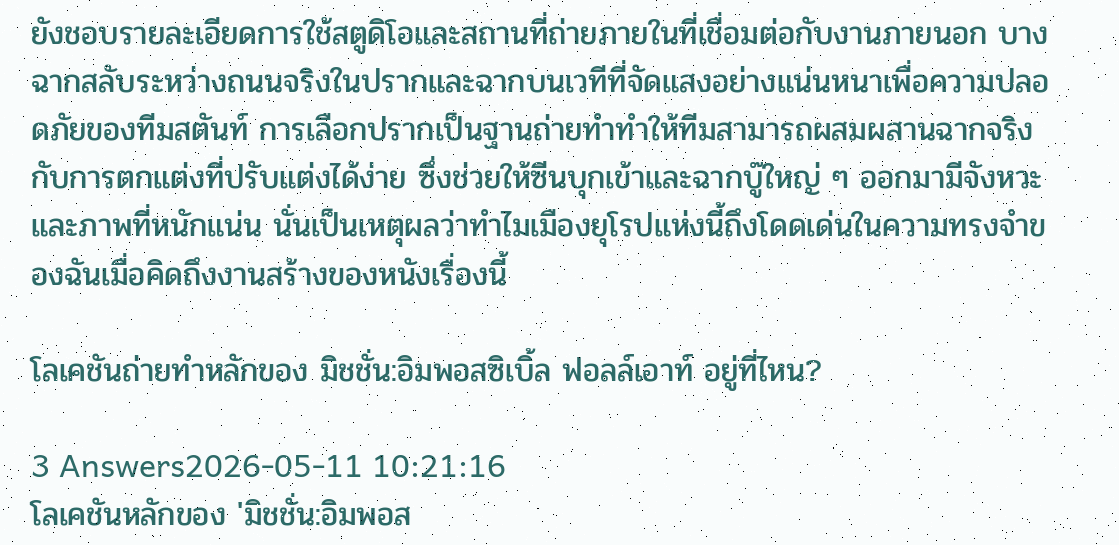ยังชอบรายละเอียดการใช้สตูดิโอและสถานที่ถ่ายภายในที่เชื่อมต่อกับงานภายนอก บางฉากสลับระหว่างถนนจริงในปรากและฉากบนเวทีที่จัดแสงอย่างแน่นหนาเพื่อความปลอดภัยของทีมสตันท์ การเลือกปรากเป็นฐานถ่ายทำทำให้ทีมสามารถผสมผสานฉากจริงกับการตกแต่งที่ปรับแต่งได้ง่าย ซึ่งช่วยให้ซีนบุกเข้าและฉากบู๊ใหญ่ ๆ ออกมามีจังหวะและภาพที่หนักแน่น นั่นเป็นเหตุผลว่าทำไมเมืองยุโรปแห่งนี้ถึงโดดเด่นในความทรงจำของฉันเมื่อคิดถึงงานสร้างของหนังเรื่องนี้

โลเคชันถ่ายทำหลักของ มิชชั่น:อิมพอสซิเบิ้ล ฟอลล์เอาท์ อยู่ที่ไหน?

3 Answers2026-05-11 10:21:16
โลเคชันหลักของ 'มิชชั่น:อิมพอส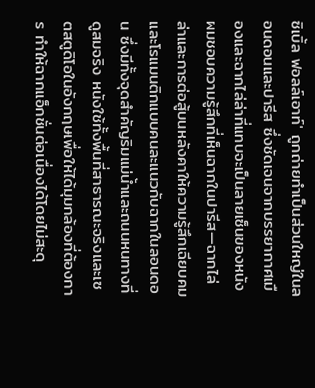ซิเบิ้ล ฟอลล์เอาท์' ถูกถ่ายทำเป็นส่วนใหญ่ในลอนดอนและปารีส ซึ่งชัดเจนจากบรรยากาศเมืองและฉากไล่ล่าที่แทบจะเป็นลายเซ็นของหนัง ผมชอบความรู้สึกที่เห็นฉากในปารีส—ฉากไล่ล่าและการต่อสู้บนหลังคาให้ความรู้สึกเฉียบคมและโรแมนติกแบบคนละแนวกับฉากในลอนดอน ซึ่งมีทั้งจุดสำคัญริมแม่น้ำและถนนหนทางที่ดูสมจริง หนังใช้ทั้งพื้นที่สาธารณะจริงและเซตสตูดิโอในอังกฤษเพื่อให้ได้มุมกล้องที่ต้องการ ทำให้ฉากแอ็กชั่นต่อเนื่องได้โดยไม่สะดุ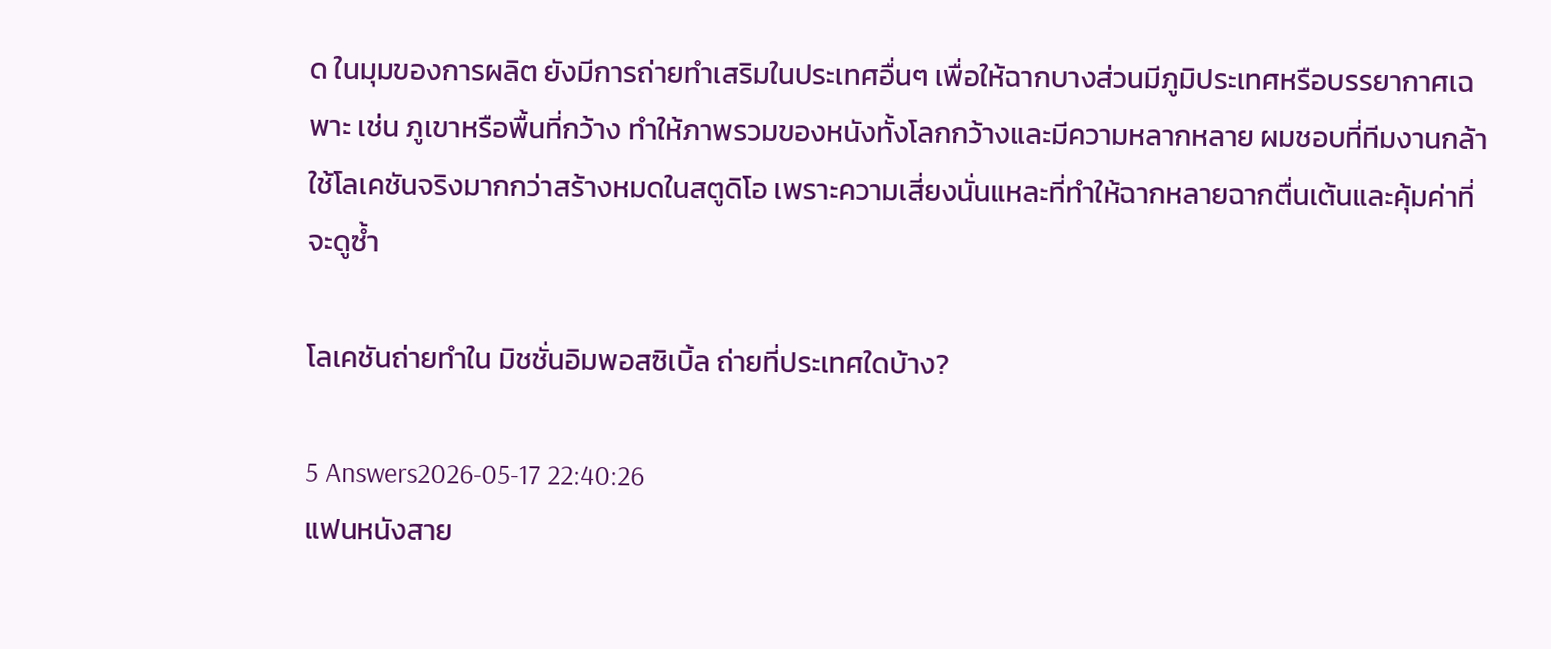ด ในมุมของการผลิต ยังมีการถ่ายทำเสริมในประเทศอื่นๆ เพื่อให้ฉากบางส่วนมีภูมิประเทศหรือบรรยากาศเฉพาะ เช่น ภูเขาหรือพื้นที่กว้าง ทำให้ภาพรวมของหนังทั้งโลกกว้างและมีความหลากหลาย ผมชอบที่ทีมงานกล้าใช้โลเคชันจริงมากกว่าสร้างหมดในสตูดิโอ เพราะความเสี่ยงนั่นแหละที่ทำให้ฉากหลายฉากตื่นเต้นและคุ้มค่าที่จะดูซ้ำ

โลเคชันถ่ายทำใน มิชชั่นอิมพอสซิเบิ้ล ถ่ายที่ประเทศใดบ้าง?

5 Answers2026-05-17 22:40:26
แฟนหนังสาย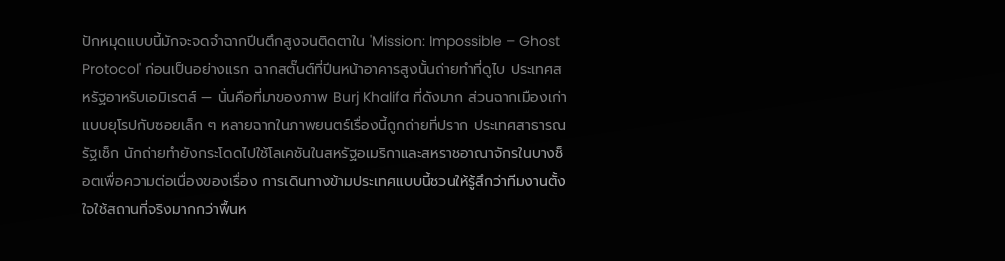ปักหมุดแบบนี้มักจะจดจำฉากปีนตึกสูงจนติดตาใน 'Mission: Impossible – Ghost Protocol' ก่อนเป็นอย่างแรก ฉากสตั๊นต์ที่ปีนหน้าอาคารสูงนั้นถ่ายทำที่ดูไบ ประเทศสหรัฐอาหรับเอมิเรตส์ — นั่นคือที่มาของภาพ Burj Khalifa ที่ดังมาก ส่วนฉากเมืองเก่าแบบยุโรปกับซอยเล็ก ๆ หลายฉากในภาพยนตร์เรื่องนี้ถูกถ่ายที่ปราก ประเทศสาธารณรัฐเช็ก นักถ่ายทำยังกระโดดไปใช้โลเคชันในสหรัฐอเมริกาและสหราชอาณาจักรในบางช็อตเพื่อความต่อเนื่องของเรื่อง การเดินทางข้ามประเทศแบบนี้ชวนให้รู้สึกว่าทีมงานตั้งใจใช้สถานที่จริงมากกว่าพื้นห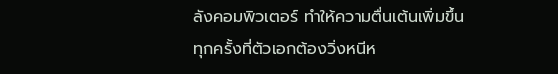ลังคอมพิวเตอร์ ทำให้ความตื่นเต้นเพิ่มขึ้นทุกครั้งที่ตัวเอกต้องวิ่งหนีห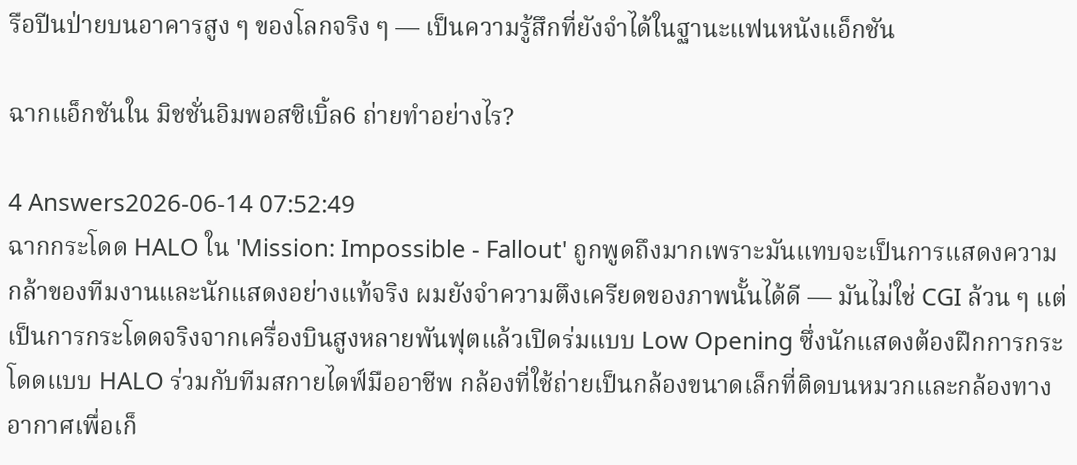รือปีนป่ายบนอาคารสูง ๆ ของโลกจริง ๆ — เป็นความรู้สึกที่ยังจำได้ในฐานะแฟนหนังแอ็กชัน

ฉากแอ็กชันใน มิชชั่นอิมพอสซิเบิ้ล6 ถ่ายทำอย่างไร?

4 Answers2026-06-14 07:52:49
ฉากกระโดด HALO ใน 'Mission: Impossible - Fallout' ถูกพูดถึงมากเพราะมันแทบจะเป็นการแสดงความกล้าของทีมงานและนักแสดงอย่างแท้จริง ผมยังจำความตึงเครียดของภาพนั้นได้ดี — มันไม่ใช่ CGI ล้วน ๆ แต่เป็นการกระโดดจริงจากเครื่องบินสูงหลายพันฟุตแล้วเปิดร่มแบบ Low Opening ซึ่งนักแสดงต้องฝึกการกระโดดแบบ HALO ร่วมกับทีมสกายไดฟ์มืออาชีพ กล้องที่ใช้ถ่ายเป็นกล้องขนาดเล็กที่ติดบนหมวกและกล้องทางอากาศเพื่อเก็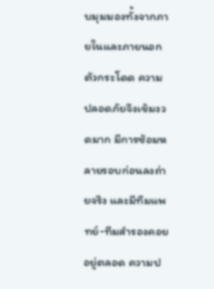บมุมมองทั้งจากภายในและภายนอกตัวกระโดด ความปลอดภัยจึงเข้มงวดมาก มีการซ้อมหลายรอบก่อนลงถ่ายจริง และมีทีมแพทย์-ทีมสำรองคอยอยู่ตลอด ความป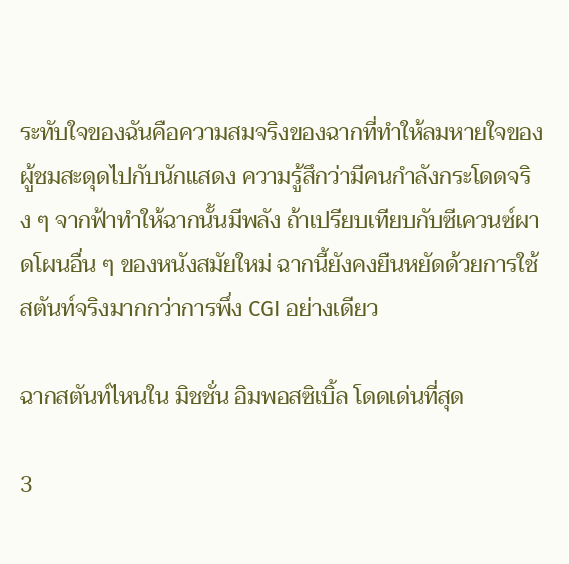ระทับใจของฉันคือความสมจริงของฉากที่ทำให้ลมหายใจของผู้ชมสะดุดไปกับนักแสดง ความรู้สึกว่ามีคนกำลังกระโดดจริง ๆ จากฟ้าทำให้ฉากนั้นมีพลัง ถ้าเปรียบเทียบกับซีเควนซ์ผาดโผนอื่น ๆ ของหนังสมัยใหม่ ฉากนี้ยังคงยืนหยัดด้วยการใช้สตันท์จริงมากกว่าการพึ่ง CGI อย่างเดียว

ฉากสตันท์ไหนใน มิชชั่น อิมพอสซิเบิ้ล โดดเด่นที่สุด

3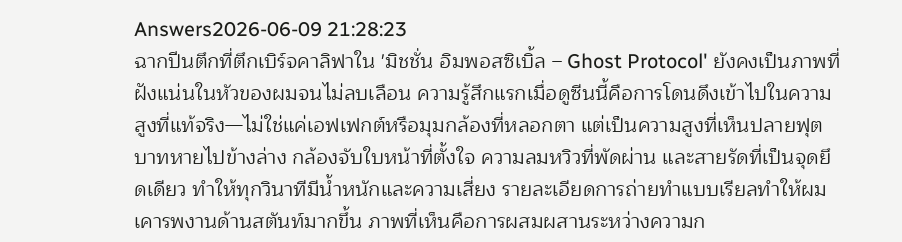Answers2026-06-09 21:28:23
ฉากปีนตึกที่ตึกเบิร์จคาลิฟาใน 'มิชชั่น อิมพอสซิเบิ้ล – Ghost Protocol' ยังคงเป็นภาพที่ฝังแน่นในหัวของผมจนไม่ลบเลือน ความรู้สึกแรกเมื่อดูซีนนี้คือการโดนดึงเข้าไปในความสูงที่แท้จริง—ไม่ใช่แค่เอฟเฟกต์หรือมุมกล้องที่หลอกตา แต่เป็นความสูงที่เห็นปลายฟุตบาทหายไปข้างล่าง กล้องจับใบหน้าที่ตั้งใจ ความลมหวิวที่พัดผ่าน และสายรัดที่เป็นจุดยึดเดียว ทำให้ทุกวินาทีมีน้ำหนักและความเสี่ยง รายละเอียดการถ่ายทำแบบเรียลทำให้ผมเคารพงานด้านสตันท์มากขึ้น ภาพที่เห็นคือการผสมผสานระหว่างความก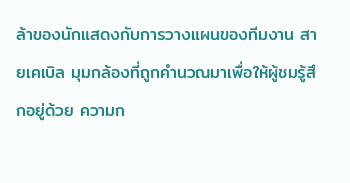ล้าของนักแสดงกับการวางแผนของทีมงาน สายเคเบิล มุมกล้องที่ถูกคำนวณมาเพื่อให้ผู้ชมรู้สึกอยู่ด้วย ความก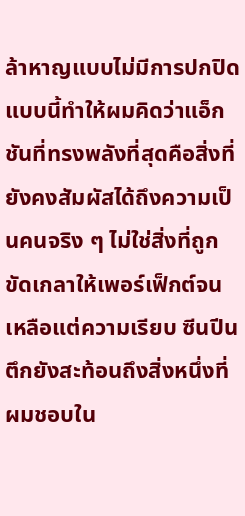ล้าหาญแบบไม่มีการปกปิดแบบนี้ทำให้ผมคิดว่าแอ็กชันที่ทรงพลังที่สุดคือสิ่งที่ยังคงสัมผัสได้ถึงความเป็นคนจริง ๆ ไม่ใช่สิ่งที่ถูกขัดเกลาให้เพอร์เฟ็กต์จนเหลือแต่ความเรียบ ซีนปีนตึกยังสะท้อนถึงสิ่งหนึ่งที่ผมชอบใน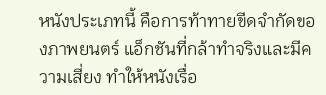หนังประเภทนี้ คือการท้าทายขีดจำกัดของภาพยนตร์ แอ็กชันที่กล้าทำจริงและมีความเสี่ยง ทำให้หนังเรื่อ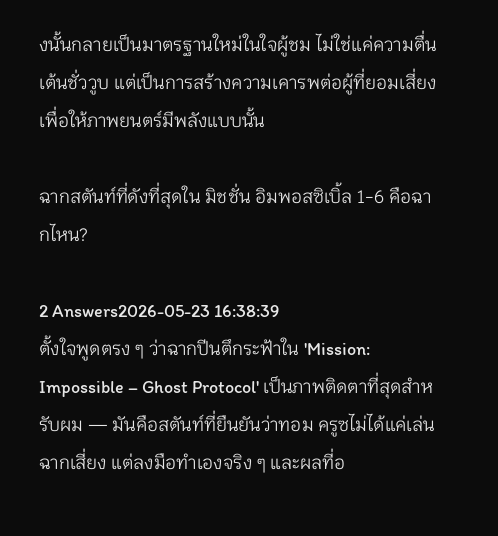งนั้นกลายเป็นมาตรฐานใหม่ในใจผู้ชม ไม่ใช่แค่ความตื่นเต้นชั่ววูบ แต่เป็นการสร้างความเคารพต่อผู้ที่ยอมเสี่ยงเพื่อให้ภาพยนตร์มีพลังแบบนั้น

ฉากสตันท์ที่ดังที่สุดใน มิชชั่น อิมพอสซิเบิ้ล 1-6 คือฉากไหน?

2 Answers2026-05-23 16:38:39
ตั้งใจพูดตรง ๆ ว่าฉากปีนตึกระฟ้าใน 'Mission: Impossible – Ghost Protocol' เป็นภาพติดตาที่สุดสำหรับผม — มันคือสตันท์ที่ยืนยันว่าทอม ครูซไม่ได้แค่เล่นฉากเสี่ยง แต่ลงมือทำเองจริง ๆ และผลที่อ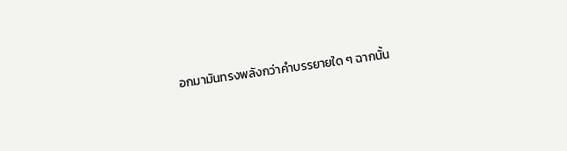อกมามันทรงพลังกว่าคำบรรยายใด ๆ ฉากนั้น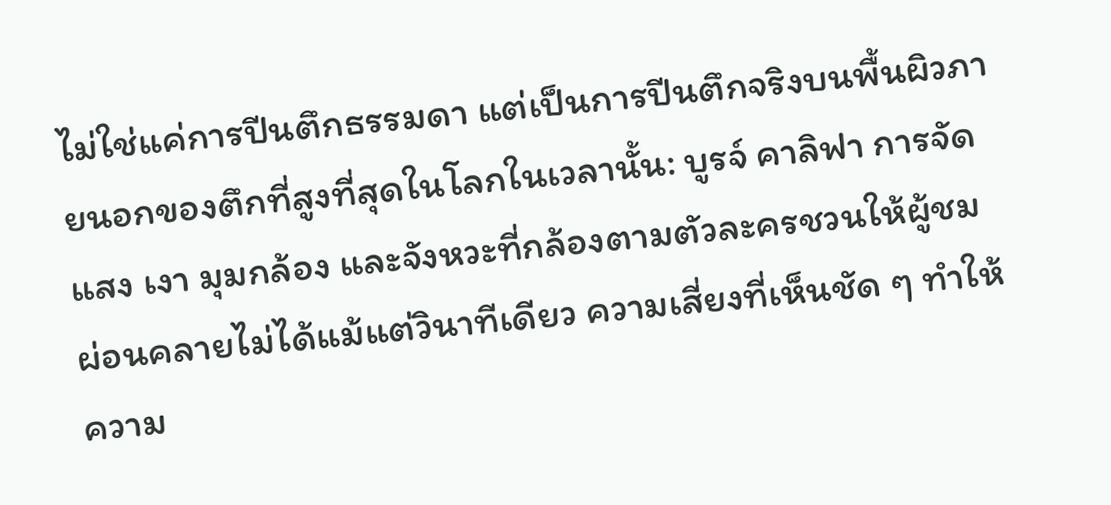ไม่ใช่แค่การปีนตึกธรรมดา แต่เป็นการปีนตึกจริงบนพื้นผิวภายนอกของตึกที่สูงที่สุดในโลกในเวลานั้น: บูรจ์ คาลิฟา การจัดแสง เงา มุมกล้อง และจังหวะที่กล้องตามตัวละครชวนให้ผู้ชมผ่อนคลายไม่ได้แม้แต่วินาทีเดียว ความเสี่ยงที่เห็นชัด ๆ ทำให้ความ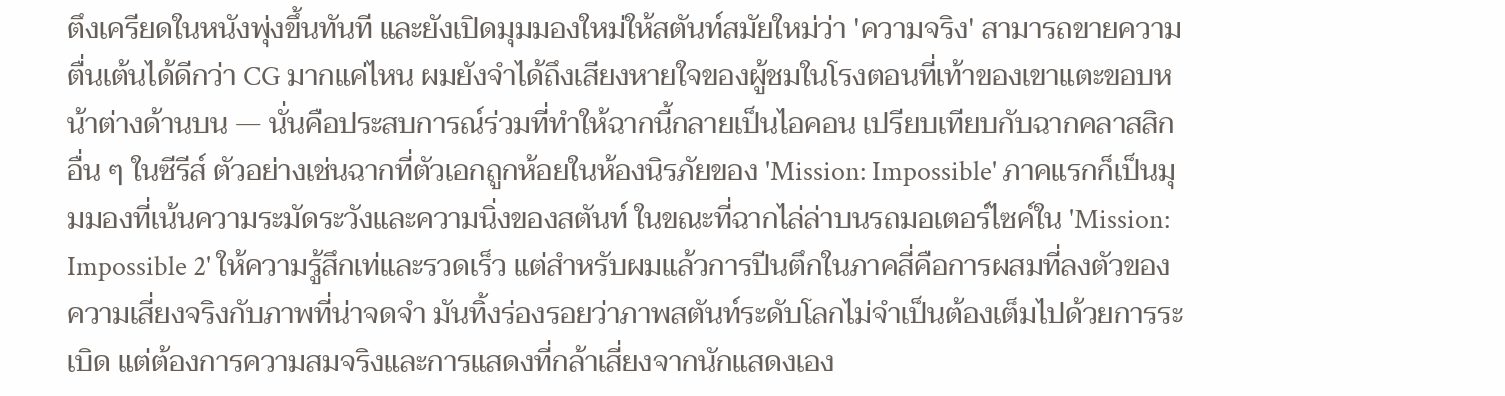ตึงเครียดในหนังพุ่งขึ้นทันที และยังเปิดมุมมองใหม่ให้สตันท์สมัยใหม่ว่า 'ความจริง' สามารถขายความตื่นเต้นได้ดีกว่า CG มากแค่ไหน ผมยังจำได้ถึงเสียงหายใจของผู้ชมในโรงตอนที่เท้าของเขาแตะขอบหน้าต่างด้านบน — นั่นคือประสบการณ์ร่วมที่ทำให้ฉากนี้กลายเป็นไอคอน เปรียบเทียบกับฉากคลาสสิกอื่น ๆ ในซีรีส์ ตัวอย่างเช่นฉากที่ตัวเอกถูกห้อยในห้องนิรภัยของ 'Mission: Impossible' ภาคแรกก็เป็นมุมมองที่เน้นความระมัดระวังและความนิ่งของสตันท์ ในขณะที่ฉากไล่ล่าบนรถมอเตอร์ไซค์ใน 'Mission: Impossible 2' ให้ความรู้สึกเท่และรวดเร็ว แต่สำหรับผมแล้วการปีนตึกในภาคสี่คือการผสมที่ลงตัวของความเสี่ยงจริงกับภาพที่น่าจดจำ มันทิ้งร่องรอยว่าภาพสตันท์ระดับโลกไม่จำเป็นต้องเต็มไปด้วยการระเบิด แต่ต้องการความสมจริงและการแสดงที่กล้าเสี่ยงจากนักแสดงเอง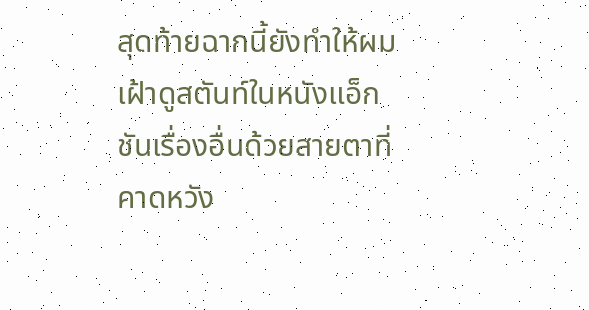สุดท้ายฉากนี้ยังทำให้ผมเฝ้าดูสตันท์ในหนังแอ็กชันเรื่องอื่นด้วยสายตาที่คาดหวัง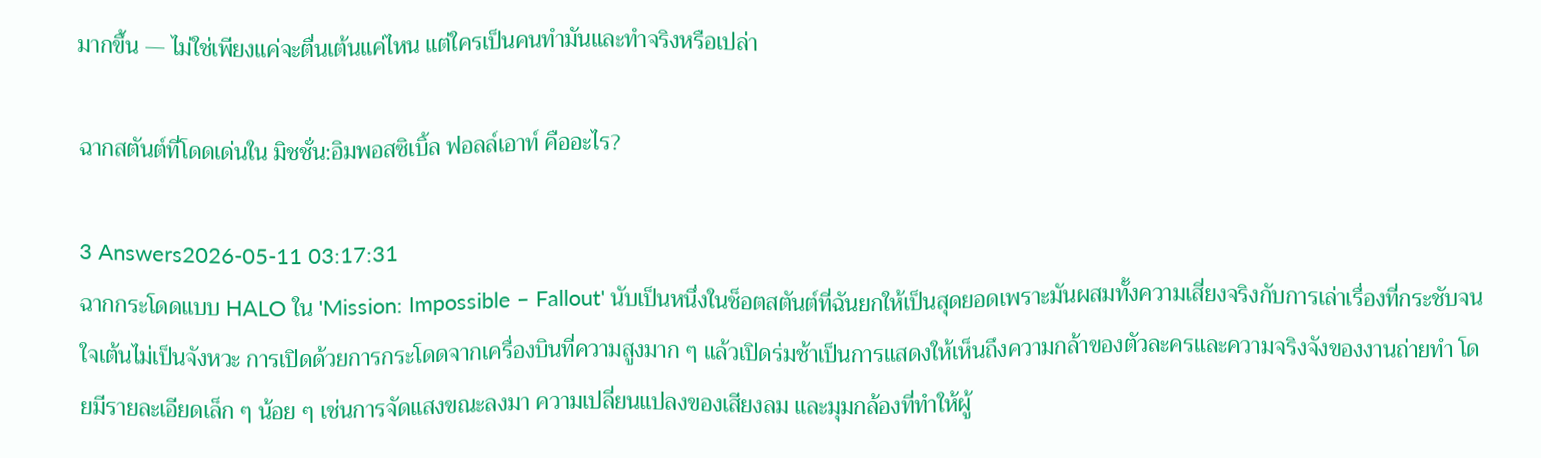มากขึ้น — ไม่ใช่เพียงแค่จะตื่นเต้นแค่ไหน แต่ใครเป็นคนทำมันและทำจริงหรือเปล่า

ฉากสตันต์ที่โดดเด่นใน มิชชั่น:อิมพอสซิเบิ้ล ฟอลล์เอาท์ คืออะไร?

3 Answers2026-05-11 03:17:31
ฉากกระโดดแบบ HALO ใน 'Mission: Impossible – Fallout' นับเป็นหนึ่งในช็อตสตันต์ที่ฉันยกให้เป็นสุดยอดเพราะมันผสมทั้งความเสี่ยงจริงกับการเล่าเรื่องที่กระชับจนใจเต้นไม่เป็นจังหวะ การเปิดด้วยการกระโดดจากเครื่องบินที่ความสูงมาก ๆ แล้วเปิดร่มช้าเป็นการแสดงให้เห็นถึงความกล้าของตัวละครและความจริงจังของงานถ่ายทำ โดยมีรายละเอียดเล็ก ๆ น้อย ๆ เช่นการจัดแสงขณะลงมา ความเปลี่ยนแปลงของเสียงลม และมุมกล้องที่ทำให้ผู้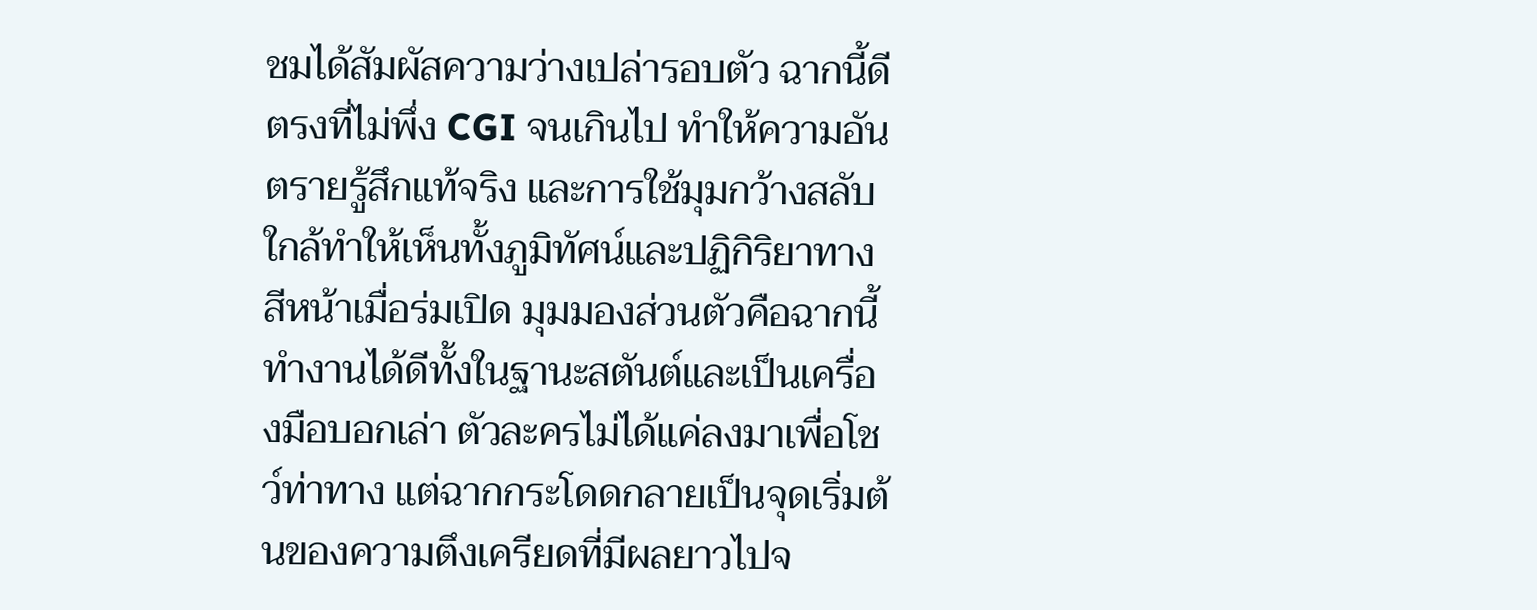ชมได้สัมผัสความว่างเปล่ารอบตัว ฉากนี้ดีตรงที่ไม่พึ่ง CGI จนเกินไป ทำให้ความอันตรายรู้สึกแท้จริง และการใช้มุมกว้างสลับใกล้ทำให้เห็นทั้งภูมิทัศน์และปฏิกิริยาทางสีหน้าเมื่อร่มเปิด มุมมองส่วนตัวคือฉากนี้ทำงานได้ดีทั้งในฐานะสตันต์และเป็นเครื่องมือบอกเล่า ตัวละครไม่ได้แค่ลงมาเพื่อโชว์ท่าทาง แต่ฉากกระโดดกลายเป็นจุดเริ่มต้นของความตึงเครียดที่มีผลยาวไปจ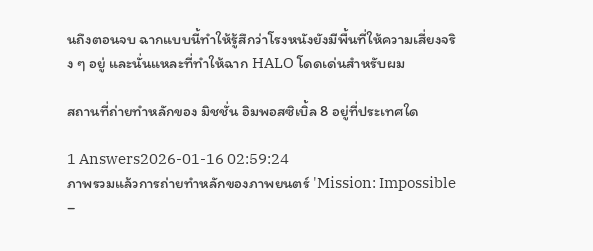นถึงตอนจบ ฉากแบบนี้ทำให้รู้สึกว่าโรงหนังยังมีพื้นที่ให้ความเสี่ยงจริง ๆ อยู่ และนั่นแหละที่ทำให้ฉาก HALO โดดเด่นสำหรับผม

สถานที่ถ่ายทำหลักของ มิชชั่น อิมพอสซิเบิ้ล 8 อยู่ที่ประเทศใด

1 Answers2026-01-16 02:59:24
ภาพรวมแล้วการถ่ายทำหลักของภาพยนตร์ 'Mission: Impossible –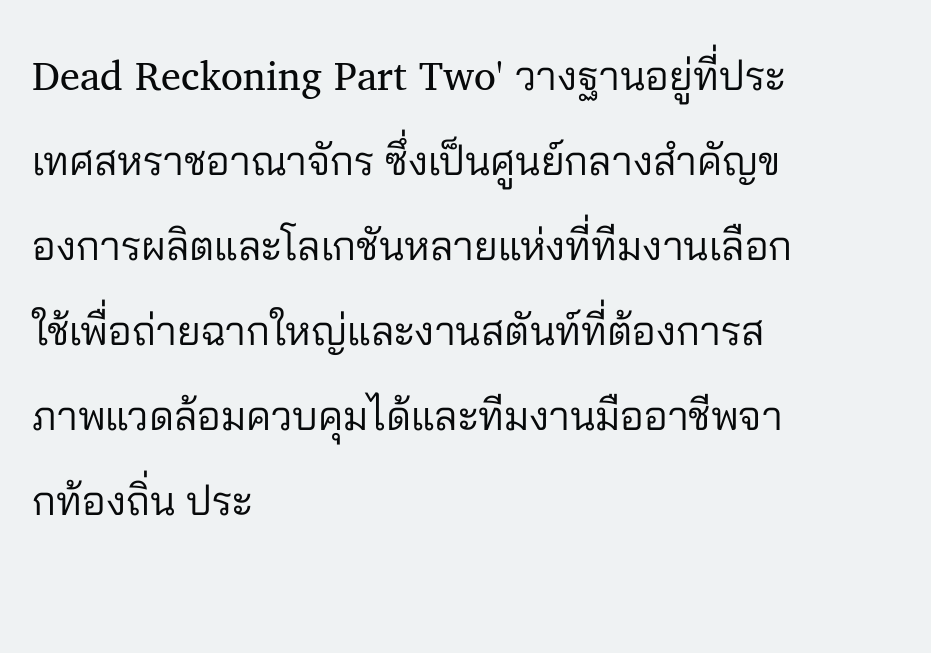Dead Reckoning Part Two' วางฐานอยู่ที่ประเทศสหราชอาณาจักร ซึ่งเป็นศูนย์กลางสำคัญของการผลิตและโลเกชันหลายแห่งที่ทีมงานเลือกใช้เพื่อถ่ายฉากใหญ่และงานสตันท์ที่ต้องการสภาพแวดล้อมควบคุมได้และทีมงานมืออาชีพจากท้องถิ่น ประ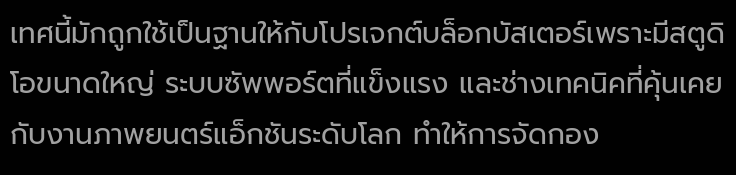เทศนี้มักถูกใช้เป็นฐานให้กับโปรเจกต์บล็อกบัสเตอร์เพราะมีสตูดิโอขนาดใหญ่ ระบบซัพพอร์ตที่แข็งแรง และช่างเทคนิคที่คุ้นเคยกับงานภาพยนตร์แอ็กชันระดับโลก ทำให้การจัดกอง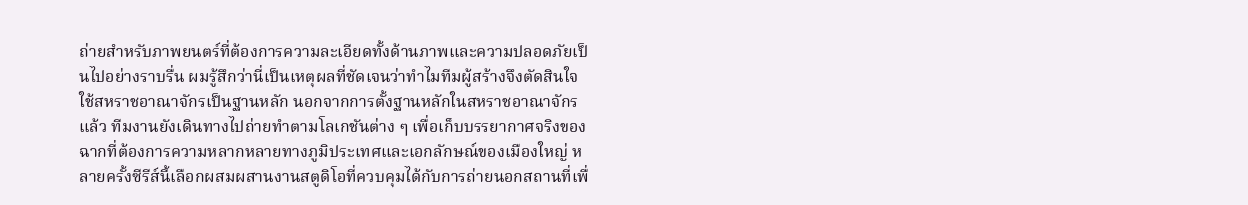ถ่ายสำหรับภาพยนตร์ที่ต้องการความละเอียดทั้งด้านภาพและความปลอดภัยเป็นไปอย่างราบรื่น ผมรู้สึกว่านี่เป็นเหตุผลที่ชัดเจนว่าทำไมทีมผู้สร้างจึงตัดสินใจใช้สหราชอาณาจักรเป็นฐานหลัก นอกจากการตั้งฐานหลักในสหราชอาณาจักรแล้ว ทีมงานยังเดินทางไปถ่ายทำตามโลเกชันต่าง ๆ เพื่อเก็บบรรยากาศจริงของฉากที่ต้องการความหลากหลายทางภูมิประเทศและเอกลักษณ์ของเมืองใหญ่ หลายครั้งซีรีส์นี้เลือกผสมผสานงานสตูดิโอที่ควบคุมได้กับการถ่ายนอกสถานที่เพื่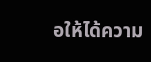อให้ได้ความ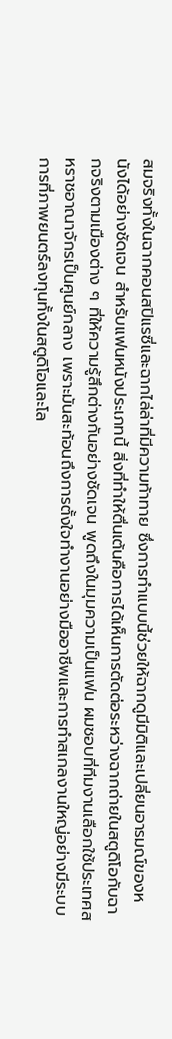สมจริงทั้งในฉากคอนสปิแรซี่และฉากไล่ล่าที่มีความท้าทาย ซึ่งการทำแบบนี้ช่วยให้ฉากดูมีมิติและเปลี่ยนอารมณ์ของหนังได้อย่างชัดเจน สำหรับแฟนหนังประเภทนี้ สิ่งที่ทำให้ตื่นเต้นคือการได้เห็นการตัดต่อระหว่างฉากถ่ายในสตูดิโอกับฉากจริงตามเมืองต่าง ๆ ที่ให้ความรู้สึกต่างกันอย่างชัดเจน พูดถึงในมุมความเป็นแฟน ผมชอบที่ทีมงานเลือกใช้ประเทศสหราชอาณาจักรเป็นศูนย์กลาง เพราะมันสะท้อนถึงการตั้งใจทำงานอย่างมืออาชีพและการทำสเกลงานใหญ่อย่างมีระบบ การที่ภาพยนตร์ลงทุนทั้งในสตูดิโอและโล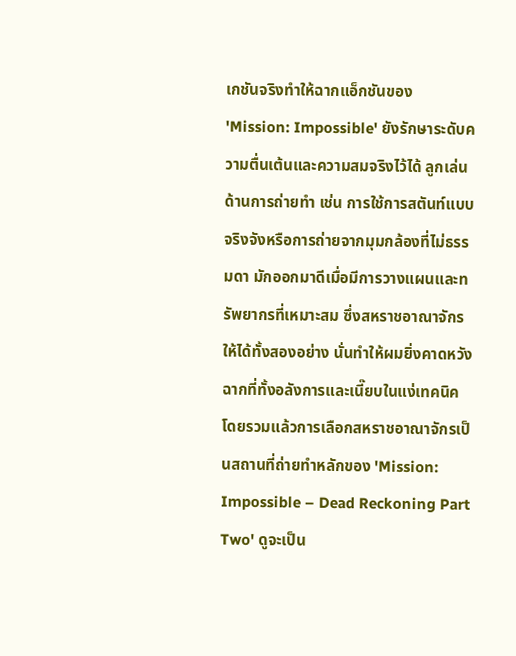เกชันจริงทำให้ฉากแอ็กชันของ 'Mission: Impossible' ยังรักษาระดับความตื่นเต้นและความสมจริงไว้ได้ ลูกเล่นด้านการถ่ายทำ เช่น การใช้การสตันท์แบบจริงจังหรือการถ่ายจากมุมกล้องที่ไม่ธรรมดา มักออกมาดีเมื่อมีการวางแผนและทรัพยากรที่เหมาะสม ซึ่งสหราชอาณาจักรให้ได้ทั้งสองอย่าง นั่นทำให้ผมยิ่งคาดหวังฉากที่ทั้งอลังการและเนี๊ยบในแง่เทคนิค โดยรวมแล้วการเลือกสหราชอาณาจักรเป็นสถานที่ถ่ายทำหลักของ 'Mission: Impossible – Dead Reckoning Part Two' ดูจะเป็น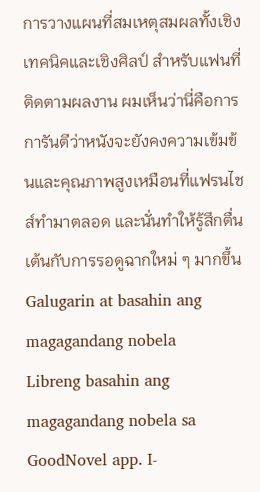การวางแผนที่สมเหตุสมผลทั้งเชิงเทคนิคและเชิงศิลป์ สำหรับแฟนที่ติดตามผลงาน ผมเห็นว่านี่คือการการันตีว่าหนังจะยังคงความเข้มข้นและคุณภาพสูงเหมือนที่แฟรนไชส์ทำมาตลอด และนั่นทำให้รู้สึกตื่นเต้นกับการรอดูฉากใหม่ ๆ มากขึ้น
Galugarin at basahin ang magagandang nobela
Libreng basahin ang magagandang nobela sa GoodNovel app. I-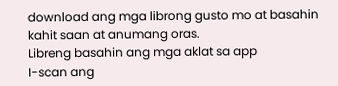download ang mga librong gusto mo at basahin kahit saan at anumang oras.
Libreng basahin ang mga aklat sa app
I-scan ang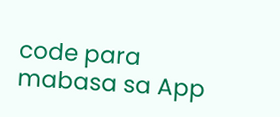code para mabasa sa App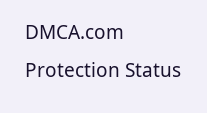DMCA.com Protection Status